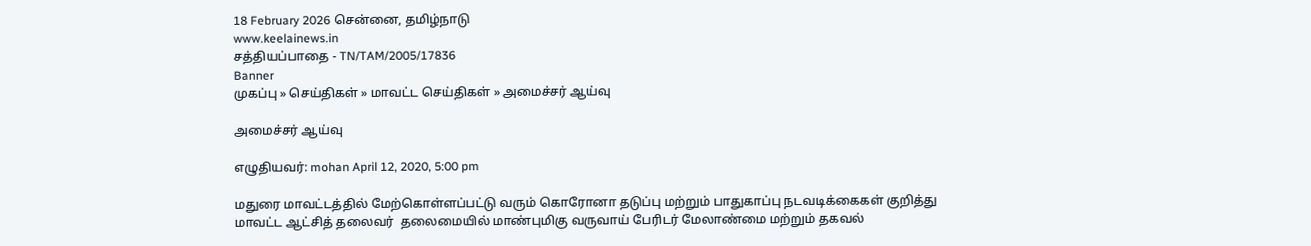18 February 2026 சென்னை, தமிழ்நாடு
www.keelainews.in
சத்தியப்பாதை - TN/TAM/2005/17836
Banner
முகப்பு » செய்திகள் » மாவட்ட செய்திகள் » அமைச்சர் ஆய்வு

அமைச்சர் ஆய்வு

எழுதியவர்: mohan April 12, 2020, 5:00 pm

மதுரை மாவட்டத்தில் மேற்கொள்ளப்பட்டு வரும் கொரோனா தடுப்பு மற்றும் பாதுகாப்பு நடவடிக்கைகள் குறித்து மாவட்ட ஆட்சித் தலைவர்  தலைமையில் மாண்புமிகு வருவாய் பேரிடர் மேலாண்மை மற்றும் தகவல்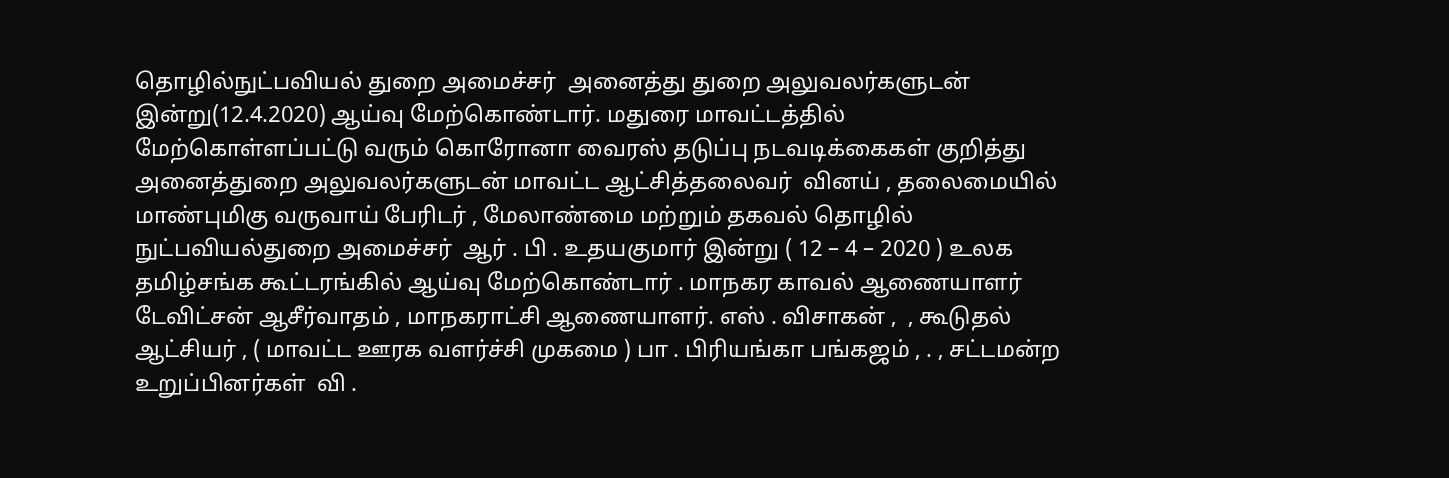தொழில்நுட்பவியல் துறை அமைச்சர்  அனைத்து துறை அலுவலர்களுடன் இன்று(12.4.2020) ஆய்வு மேற்கொண்டார். மதுரை மாவட்டத்தில் மேற்கொள்ளப்பட்டு வரும் கொரோனா வைரஸ் தடுப்பு நடவடிக்கைகள் குறித்து அனைத்துறை அலுவலர்களுடன் மாவட்ட ஆட்சித்தலைவர்  வினய் , தலைமையில் மாண்புமிகு வருவாய் பேரிடர் , மேலாண்மை மற்றும் தகவல் தொழில் நுட்பவியல்துறை அமைச்சர்  ஆர் . பி . உதயகுமார் இன்று ( 12 – 4 – 2020 ) உலக தமிழ்சங்க கூட்டரங்கில் ஆய்வு மேற்கொண்டார் . மாநகர காவல் ஆணையாளர்  டேவிட்சன் ஆசீர்வாதம் , மாநகராட்சி ஆணையாளர். எஸ் . விசாகன் ,  , கூடுதல் ஆட்சியர் , ( மாவட்ட ஊரக வளர்ச்சி முகமை ) பா . பிரியங்கா பங்கஜம் , . , சட்டமன்ற உறுப்பினர்கள்  வி .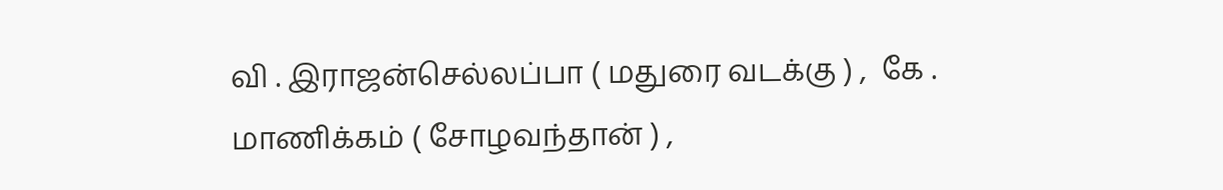வி . இராஜன்செல்லப்பா ( மதுரை வடக்கு ) ,  கே . மாணிக்கம் ( சோழவந்தான் ) ,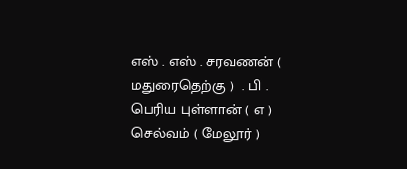எஸ் . எஸ் . சரவணன் ( மதுரைதெற்கு )  . பி . பெரிய புள்ளான் ( எ ) செல்வம் ( மேலூர் )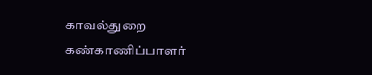காவல்துறை கண்காணிப்பாளர்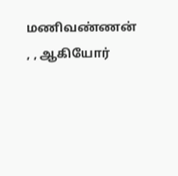மணிவண்ணன் , , ஆகியோர்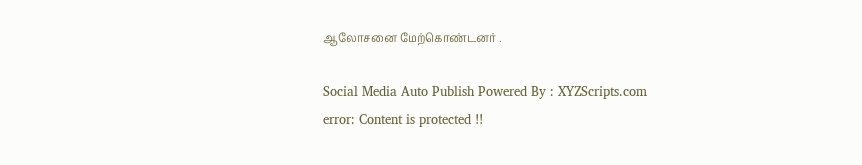ஆலோசனை மேற்கொண்டனர் .

Social Media Auto Publish Powered By : XYZScripts.com
error: Content is protected !!